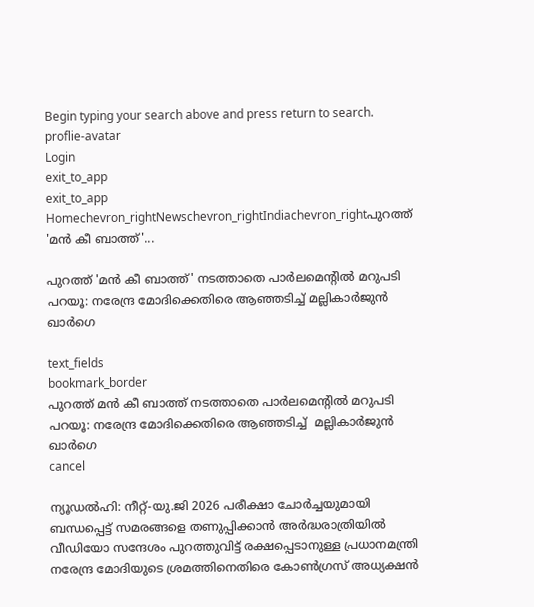Begin typing your search above and press return to search.
proflie-avatar
Login
exit_to_app
exit_to_app
Homechevron_rightNewschevron_rightIndiachevron_rightപുറത്ത് 'മൻ കീ ബാത്ത്'...

പുറത്ത് 'മൻ കീ ബാത്ത്' നടത്താതെ പാർലമെന്റിൽ മറുപടി പറയൂ: നരേന്ദ്ര മോദിക്കെതിരെ ആഞ്ഞടിച്ച് മല്ലികാർജുൻ ഖാർഗെ

text_fields
bookmark_border
പുറത്ത് മൻ കീ ബാത്ത് നടത്താതെ പാർലമെന്റിൽ മറുപടി പറയൂ: നരേന്ദ്ര മോദിക്കെതിരെ ആഞ്ഞടിച്ച്  മല്ലികാർജുൻ ഖാർഗെ
cancel

ന്യൂഡൽഹി: നീറ്റ്-യു.ജി 2026 പരീക്ഷാ ചോർച്ചയുമായി ബന്ധപ്പെട്ട് സമരങ്ങളെ തണുപ്പിക്കാൻ അർദ്ധരാത്രിയിൽ വീഡിയോ സന്ദേശം പുറത്തുവിട്ട് രക്ഷപ്പെടാനുള്ള പ്രധാനമന്ത്രി നരേന്ദ്ര മോദിയുടെ ശ്രമത്തിനെതിരെ കോൺഗ്രസ് അധ്യക്ഷൻ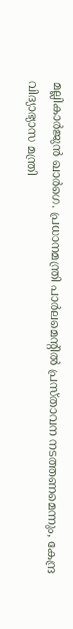മല്ലികാർജുൻ ഖാർഗെ. പ്രധാനമന്ത്രി പാർലമെന്റിൽ പ്രസ്താവന നടത്തണമെന്നും, കേന്ദ്ര വിദ്യാഭ്യാസ മന്ത്രി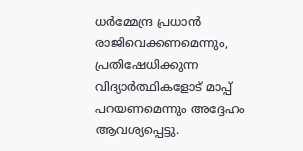ധർമ്മേന്ദ്ര പ്രധാൻ രാജിവെക്കണമെന്നും, പ്രതിഷേധിക്കുന്ന വിദ്യാർത്ഥികളോട് മാപ്പ് പറയണമെന്നും അദ്ദേഹം ആവശ്യപ്പെട്ടു.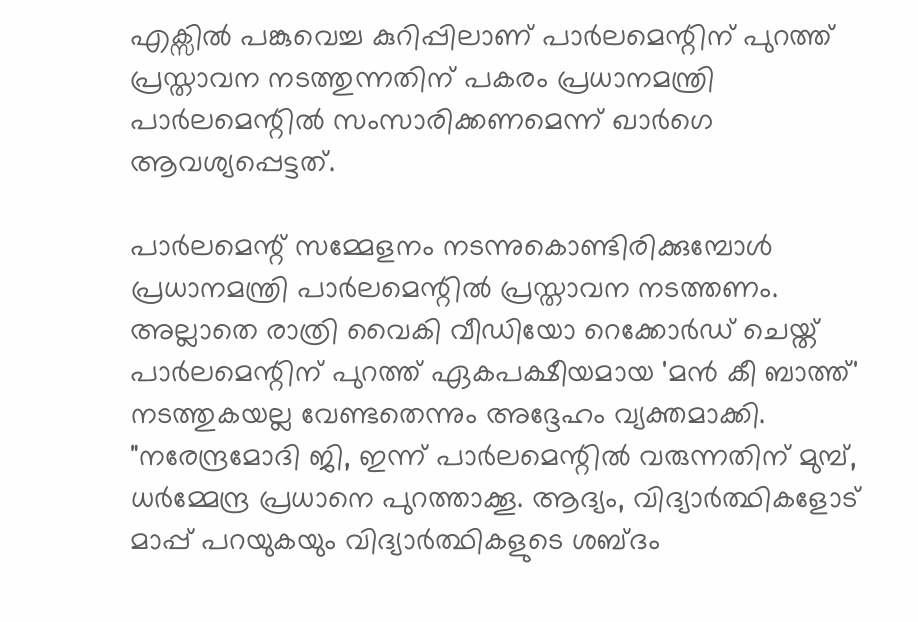എക്സിൽ പങ്കുവെച്ച കുറിപ്പിലാണ് പാർലമെന്റിന് പുറത്ത് പ്രസ്താവന നടത്തുന്നതിന് പകരം പ്രധാനമന്ത്രി പാർലമെന്റിൽ സംസാരിക്കണമെന്ന് ഖാർഗെ ആവശ്യപ്പെട്ടത്.

പാർലമെന്റ് സമ്മേളനം നടന്നുകൊണ്ടിരിക്കുമ്പോൾ പ്രധാനമന്ത്രി പാർലമെന്റിൽ പ്രസ്താവന നടത്തണം. അല്ലാതെ രാത്രി വൈകി വീഡിയോ റെക്കോർഡ് ചെയ്ത് പാർലമെന്റിന് പുറത്ത് ഏകപക്ഷീയമായ 'മൻ കീ ബാത്ത്' നടത്തുകയല്ല വേണ്ടതെന്നും അദ്ദേഹം വ്യക്തമാക്കി. "നരേന്ദ്രമോദി ജി, ഇന്ന് പാർലമെന്റിൽ വരുന്നതിന് മുമ്പ്, ധർമ്മേന്ദ്ര പ്രധാനെ പുറത്താക്കൂ. ആദ്യം, വിദ്യാർത്ഥികളോട് മാപ്പ് പറയുകയും വിദ്യാർത്ഥികളുടെ ശബ്ദം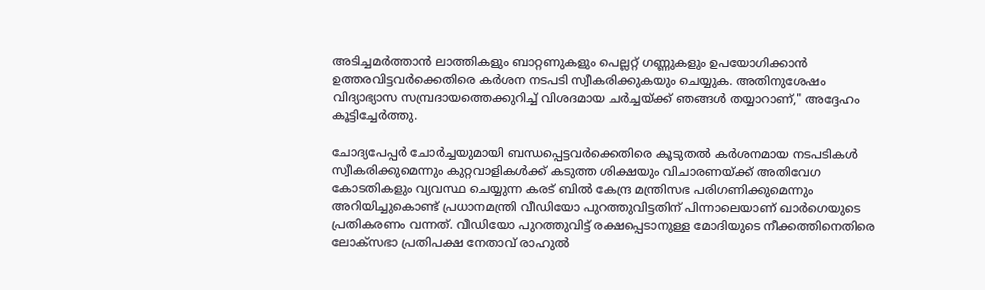അടിച്ചമർത്താൻ ലാത്തികളും ബാറ്റണുകളും പെല്ലറ്റ് ഗണ്ണുകളും ഉപയോഗിക്കാൻ ഉത്തരവിട്ടവർക്കെതിരെ കർശന നടപടി സ്വീകരിക്കുകയും ചെയ്യുക. അതിനുശേഷം വിദ്യാഭ്യാസ സമ്പ്രദായത്തെക്കുറിച്ച് വിശദമായ ചർച്ചയ്ക്ക് ഞങ്ങൾ തയ്യാറാണ്," അദ്ദേഹം കൂട്ടിച്ചേർത്തു.

ചോദ്യപേപ്പർ ചോർച്ചയുമായി ബന്ധപ്പെട്ടവർക്കെതിരെ കൂടുതൽ കർശനമായ നടപടികൾ സ്വീകരിക്കുമെന്നും കുറ്റവാളികൾക്ക് കടുത്ത ശിക്ഷയും വിചാരണയ്ക്ക് അതിവേഗ കോടതികളും വ്യവസ്ഥ ചെയ്യുന്ന കരട് ബിൽ കേന്ദ്ര മന്ത്രിസഭ പരിഗണിക്കുമെന്നും അറിയിച്ചുകൊണ്ട് പ്രധാനമന്ത്രി വീഡിയോ പുറത്തുവിട്ടതിന് പിന്നാലെയാണ് ഖാർഗെയുടെ പ്രതികരണം വന്നത്. വീഡിയോ പുറത്തുവിട്ട് രക്ഷപ്പെടാനുള്ള മോദിയുടെ നീക്കത്തിനെതിരെ ലോക്‌സഭാ പ്രതിപക്ഷ നേതാവ് രാഹുൽ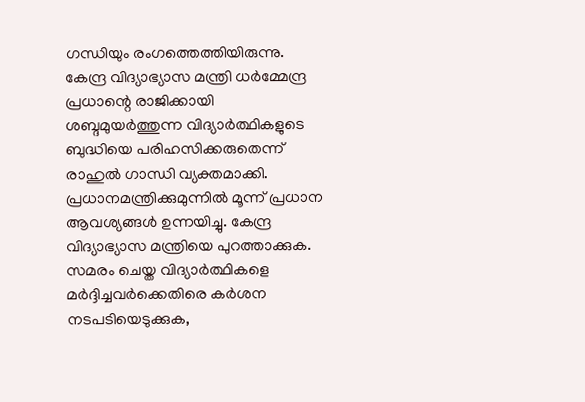ഗന്ധിയും രംഗത്തെത്തിയിരുന്നു. കേന്ദ്ര വിദ്യാഭ്യാസ മന്ത്രി ധർമ്മേന്ദ്ര പ്രധാന്റെ രാജിക്കായി ശബ്ദമുയർത്തുന്ന വിദ്യാർത്ഥികളുടെ ബുദ്ധിയെ പരിഹസിക്കരുതെന്ന് രാഹുൽ ഗാന്ധി വ്യക്തമാക്കി. പ്രധാനമന്ത്രിക്കുമുന്നിൽ മൂന്ന് പ്രധാന ആവശ്യങ്ങൾ ഉന്നയിച്ചു. കേന്ദ്ര വിദ്യാഭ്യാസ മന്ത്രിയെ പുറത്താക്കുക. സമരം ചെയ്ത വിദ്യാർത്ഥികളെ മർദ്ദിച്ചവർക്കെതിരെ കർശന നടപടിയെടുക്കുക,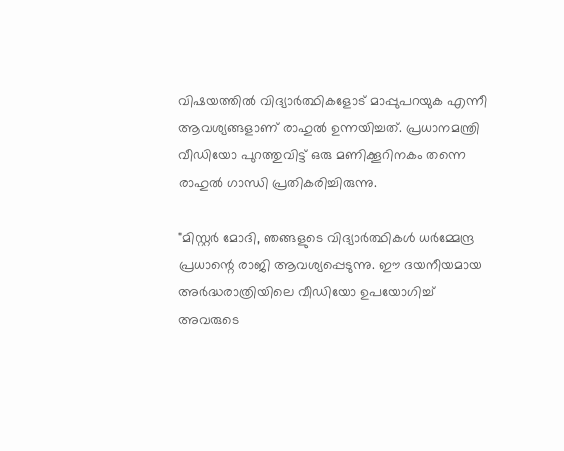വിഷയത്തിൽ വിദ്യാർത്ഥികളോട് മാപ്പുപറയുക എന്നീ ആവശ്യങ്ങളാണ് രാഹുൽ ഉന്നയിച്ചത്. പ്രധാനമന്ത്രി വീഡിയോ പുറത്തുവിട്ട് ഒരു മണിക്കൂറിനകം തന്നെ രാഹുൽ ഗാന്ധി പ്രതികരിച്ചിരുന്നു.

"മിസ്റ്റർ മോദി, ഞങ്ങളുടെ വിദ്യാർത്ഥികൾ ധർമ്മേന്ദ്ര പ്രധാന്റെ രാജി ആവശ്യപ്പെടുന്നു. ഈ ദയനീയമായ അർദ്ധരാത്രിയിലെ വീഡിയോ ഉപയോഗിച്ച് അവരുടെ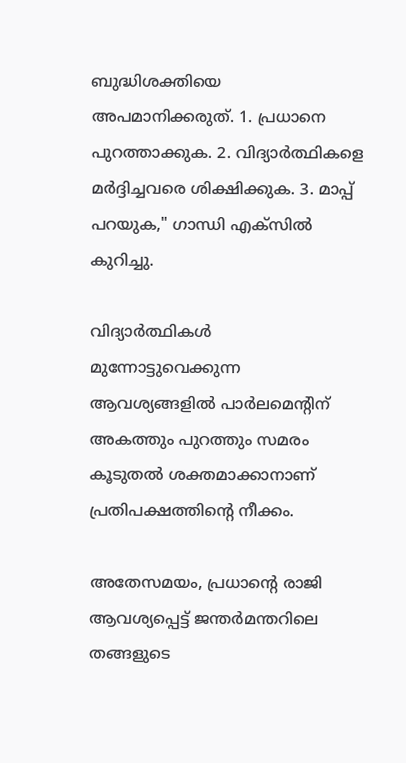ബുദ്ധിശക്തിയെ അപമാനിക്കരുത്. 1. പ്രധാനെ പുറത്താക്കുക. 2. വിദ്യാർത്ഥികളെ മർദ്ദിച്ചവരെ ശിക്ഷിക്കുക. 3. മാപ്പ് പറയുക," ഗാന്ധി എക്സിൽ കുറിച്ചു.

വിദ്യാർത്ഥികൾ മുന്നോട്ടുവെക്കുന്ന ആവശ്യങ്ങളിൽ പാർലമെന്റിന് അകത്തും പുറത്തും സമരം കൂടുതൽ ശക്തമാക്കാനാണ് പ്രതിപക്ഷത്തിന്റെ നീക്കം.

അതേസമയം, പ്രധാന്റെ രാജി ആവശ്യപ്പെട്ട് ജന്തർമന്തറിലെ തങ്ങളുടെ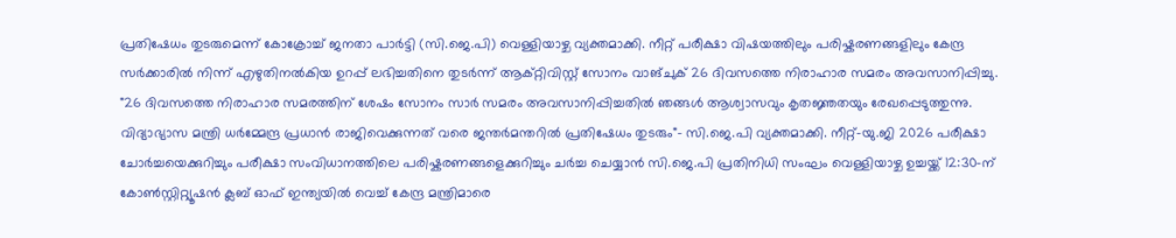പ്രതിഷേധം തുടരുമെന്ന് കോക്രോച്ച് ജനതാ പാർട്ടി (സി.ജെ.പി) വെള്ളിയാഴ്ച വ്യക്തമാക്കി. നീറ്റ് പരീക്ഷാ വിഷയത്തിലും പരിഷ്കരണങ്ങളിലും കേന്ദ്ര സർക്കാരിൽ നിന്ന് എഴുതിനൽകിയ ഉറപ്പ് ലഭിച്ചതിനെ തുടർന്ന് ആക്റ്റിവിസ്റ്റ് സോനം വാങ്ചുക് 26 ദിവസത്തെ നിരാഹാര സമരം അവസാനിപ്പിച്ചു. "26 ദിവസത്തെ നിരാഹാര സമരത്തിന് ശേഷം സോനം സാർ സമരം അവസാനിപ്പിച്ചതിൽ ഞങ്ങൾ ആശ്വാസവും കൃതജ്ഞതയും രേഖപ്പെടുത്തുന്നു. വിദ്യാഭ്യാസ മന്ത്രി ധർമ്മേന്ദ്ര പ്രധാൻ രാജിവെക്കുന്നത് വരെ ജന്തർമന്തറിൽ പ്രതിഷേധം തുടരും"- സി.ജെ.പി വ്യക്തമാക്കി. നീറ്റ്-യു.ജി 2026 പരീക്ഷാ ചോർച്ചയെക്കുറിച്ചും പരീക്ഷാ സംവിധാനത്തിലെ പരിഷ്കരണങ്ങളെക്കുറിച്ചും ചർച്ച ചെയ്യാൻ സി.ജെ.പി പ്രതിനിധി സംഘം വെള്ളിയാഴ്ച ഉച്ചയ്ക്ക് 12:30-ന് കോൺസ്റ്റിറ്റ്യൂഷൻ ക്ലബ് ഓഫ് ഇന്ത്യയിൽ വെച്ച് കേന്ദ്ര മന്ത്രിമാരെ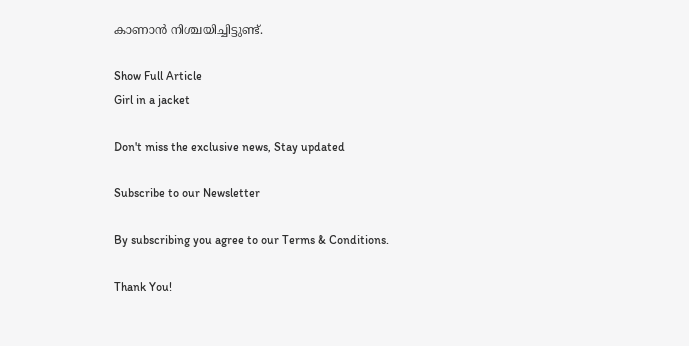കാണാൻ നിശ്ചയിച്ചിട്ടുണ്ട്.

Show Full Article
Girl in a jacket

Don't miss the exclusive news, Stay updated

Subscribe to our Newsletter

By subscribing you agree to our Terms & Conditions.

Thank You!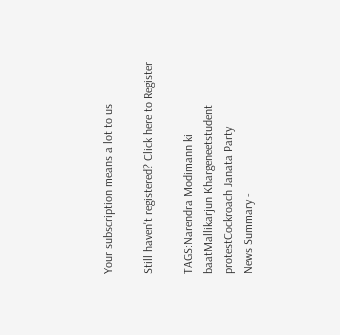Your subscription means a lot to us

Still haven't registered? Click here to Register

TAGS:Narendra Modimann ki baatMallikarjun Khargeneetstudent protestCockroach Janata Party
News Summary -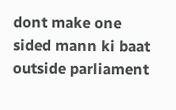dont make one sided mann ki baat outside parliament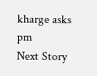kharge asks pm
Next Story